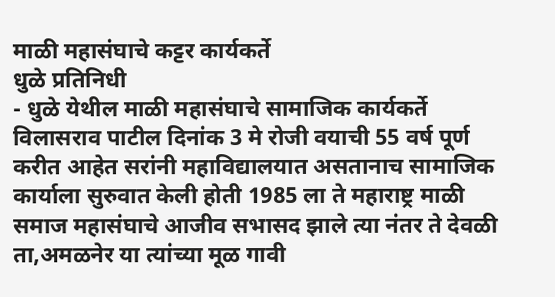माळी महासंघाचे कट्टर कार्यकर्ते
धुळे प्रतिनिधी
- धुळे येथील माळी महासंघाचे सामाजिक कार्यकर्ते विलासराव पाटील दिनांक 3 मे रोजी वयाची 55 वर्ष पूर्ण करीत आहेत सरांनी महाविद्यालयात असतानाच सामाजिक कार्याला सुरुवात केली होती 1985 ला ते महाराष्ट्र माळी समाज महासंघाचे आजीव सभासद झाले त्या नंतर ते देवळी ता,अमळनेर या त्यांच्या मूळ गावी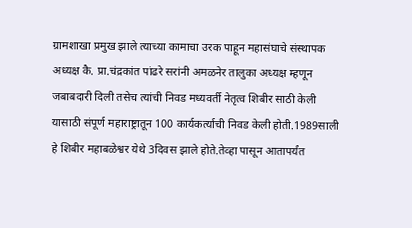ग्रामशाखा प्रमुख झाले त्याच्या कामाचा उरक पाहून महासंघाचे संस्थापक अध्यक्ष कै. प्रा.चंद्रकांत पांढरे सरांनी अमळनेर तालुका अध्यक्ष म्हणून जबाबदारी दिली तसेच त्यांची निवड मध्यवर्ती नेतृत्व शिबीर साठी केली यासाठी संपूर्ण महाराष्ट्रातून 100 कार्यकर्त्याची निवड केली होती.1989साली हे शिबीर महाबळेश्वर येथे 3दिवस झाले होते.तेव्हा पासून आतापर्यंत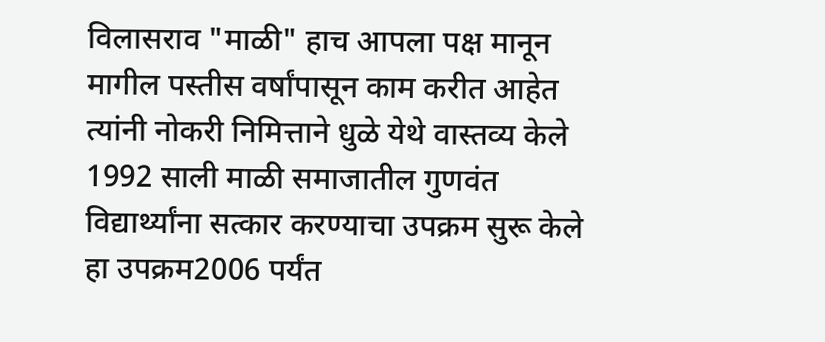विलासराव "माळी" हाच आपला पक्ष मानून मागील पस्तीस वर्षांपासून काम करीत आहेत त्यांनी नोकरी निमित्ताने धुळे येथे वास्तव्य केले 1992 साली माळी समाजातील गुणवंत विद्यार्थ्यांना सत्कार करण्याचा उपक्रम सुरू केले हा उपक्रम2006 पर्यंत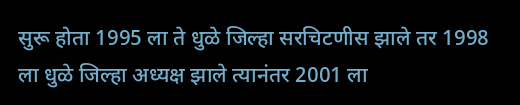सुरू होता 1995 ला ते धुळे जिल्हा सरचिटणीस झाले तर 1998 ला धुळे जिल्हा अध्यक्ष झाले त्यानंतर 2001 ला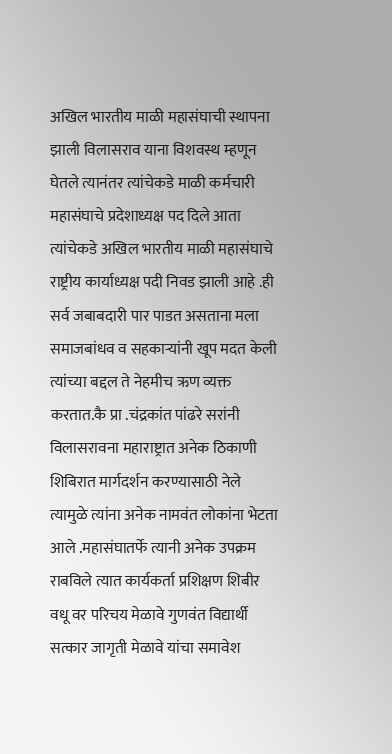अखिल भारतीय माळी महासंघाची स्थापना झाली विलासराव याना विशवस्थ म्हणून घेतले त्यानंतर त्यांचेकडे माळी कर्मचारी महासंघाचे प्रदेशाध्यक्ष पद दिले आता त्यांचेकडे अखिल भारतीय माळी महासंघाचे राष्ट्रीय कार्याध्यक्ष पदी निवड झाली आहे .ही सर्व जबाबदारी पार पाडत असताना मला समाजबांधव व सहकाऱ्यांनी खूप मदत केली त्यांच्या बद्दल ते नेहमीच ऋण व्यक्त करतात.कै प्रा .चंद्रकांत पांढरे सरांनी विलासरावना महाराष्ट्रात अनेक ठिकाणी शिबिरात मार्गदर्शन करण्यासाठी नेले त्यामुळे त्यांना अनेक नामवंत लोकांना भेटता आले .महासंघातर्फे त्यानी अनेक उपक्रम राबविले त्यात कार्यकर्ता प्रशिक्षण शिबीर वधू वर परिचय मेळावे गुणवंत विद्यार्थी सत्कार जागृती मेळावे यांचा समावेश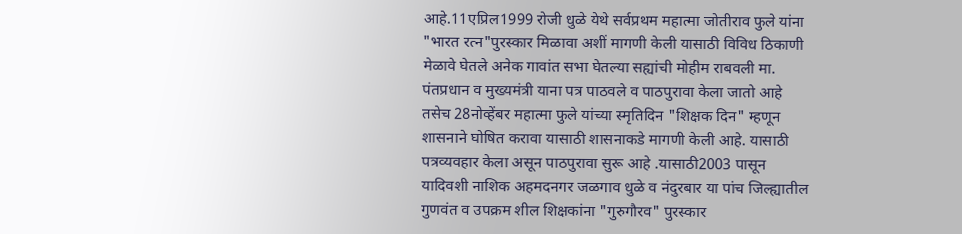आहे.11एप्रिल1999 रोजी धुळे येथे सर्वप्रथम महात्मा जोतीराव फुले यांना "भारत रत्न"पुरस्कार मिळावा अशीं मागणी केली यासाठी विविध ठिकाणी मेळावे घेतले अनेक गावांत सभा घेतल्या सह्यांची मोहीम राबवली मा. पंतप्रधान व मुख्यमंत्री याना पत्र पाठवले व पाठपुरावा केला जातो आहे तसेच 28नोव्हेंबर महात्मा फुले यांच्या स्मृतिदिन "शिक्षक दिन" म्हणून शासनाने घोषित करावा यासाठी शासनाकडे मागणी केली आहे. यासाठी पत्रव्यवहार केला असून पाठपुरावा सुरू आहे .यासाठी2003 पासून यादिवशी नाशिक अहमदनगर जळगाव धुळे व नंदुरबार या पांच जिल्ह्यातील गुणवंत व उपक्रम शील शिक्षकांना "गुरुगौरव" पुरस्कार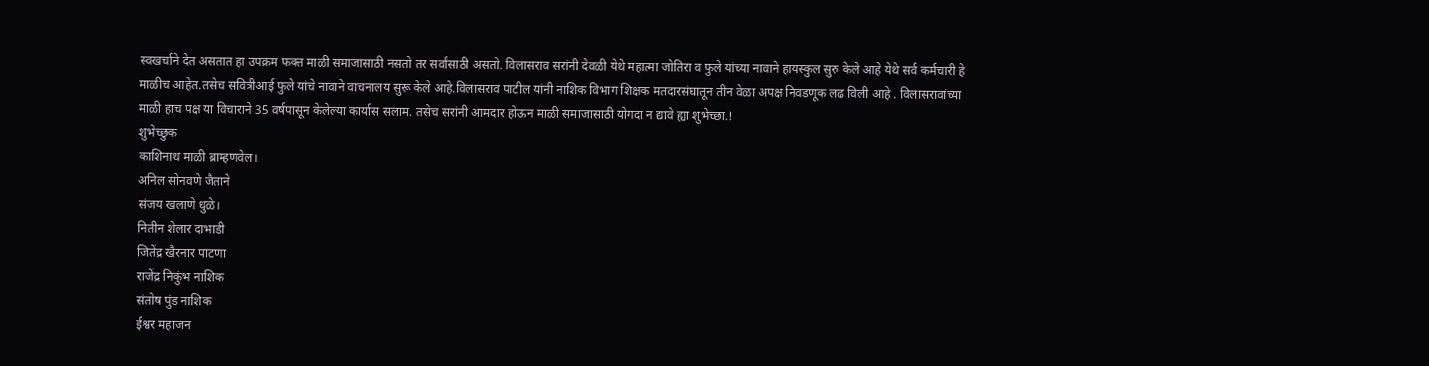स्वखर्चाने देत असतात हा उपक्रम फक्त माळी समाजासाठी नसतो तर सर्वांसाठी असतो. विलासराव सरांनी देवळी येथे महात्मा जोतिरा व फुले यांच्या नावाने हायस्कुल सुरु केले आहे येथे सर्व कर्मचारी हे माळीच आहेत.तसेच सवित्रीआई फुले यांचे नावाने वाचनालय सुरू केले आहे.विलासराव पाटील यांनी नाशिक विभाग शिक्षक मतदारसंघातून तीन वेळा अपक्ष निवडणूक लढ विली आहे . विलासरावांच्या माळी हाच पक्ष या विचाराने 35 वर्षपासून केलेल्या कार्यास सलाम. तसेच सरांनी आमदार होऊन माळी समाजासाठी योगदा न द्यावे ह्या शुभेच्छा.!
शुभेच्छुक
काशिनाथ माळी ब्राम्हणवेल।
अनिल सोनवणे जैताने
संजय खलाणे धुळे।
नितीन शेलार दाभाडी
जितेंद्र खैरनार पाटणा
राजेंद्र निकुंभ नाशिक
संतोष पुंड नाशिक
ईश्वर महाजन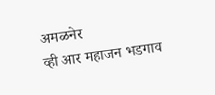अमळनेर
व्ही आर महाजन भडगाव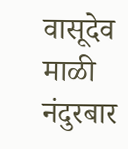वासूदेव माळी नंदुरबार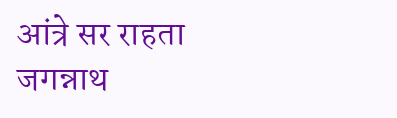आंत्रे सर राहता
जगन्नाथ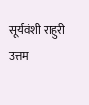सूर्यवंशी राहुरी
उत्तम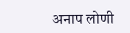अनाप लोणी